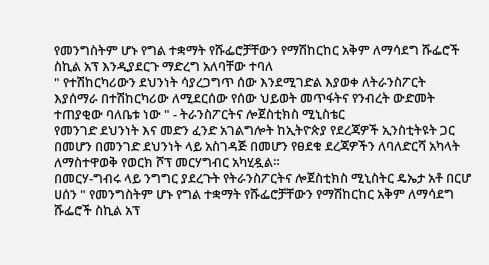የመንግስትም ሆኑ የግል ተቋማት የሹፌሮቻቸውን የማሽከርከር አቅም ለማሳደግ ሹፌሮች ስኪል አፕ እንዲያደርጉ ማድረግ አለባቸው ተባለ
" የተሽከርካሪውን ደህንነት ሳያረጋግጥ ሰው እንደሚገድል እያወቀ ለትራንስፖርት እያሰማራ በተሽከርካሪው ለሚደርሰው የሰው ህይወት መጥፋትና የንብረት ውድመት ተጠያቂው ባለቤቱ ነው " - ትራንስፖርትና ሎጀስቲክስ ሚኒስቴር
የመንገድ ደህንነት እና መድን ፈንድ አገልግሎት ከኢትዮጵያ የደረጃዎች ኢንስቲትዩት ጋር በመሆን በመንገድ ደህንነት ላይ አስገዳጅ በመሆን የፀደቁ ደረጃዎችን ለባለድርሻ አካላት ለማስተዋወቅ የወርክ ሾፕ መርሃግብር አካሂዷል።
በመርሃ-ግብሩ ላይ ንግግር ያደረጉት የትራንስፖርትና ሎጀስቲክስ ሚኒስትር ዴኤታ አቶ በርሆ ሀሰን " የመንግስትም ሆኑ የግል ተቋማት የሹፌሮቻቸውን የማሽከርከር አቅም ለማሳደግ ሹፌሮች ስኪል አፕ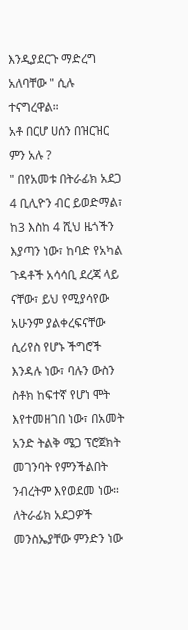እንዲያደርጉ ማድረግ አለባቸው " ሲሉ ተናግረዋል።
አቶ በርሆ ሀሰን በዝርዝር ምን አሉ ?
" በየአመቱ በትራፊክ አደጋ 4 ቢሊዮን ብር ይወድማል፣ ከ3 እስከ 4 ሺህ ዜጎችን እያጣን ነው፣ ከባድ የአካል ጉዳቶች አሳሳቢ ደረጃ ላይ ናቸው፣ ይህ የሚያሳየው አሁንም ያልቀረፍናቸው ሲሪየስ የሆኑ ችግሮች እንዳሉ ነው፣ ባሉን ውስን ስቶክ ከፍተኛ የሆነ ሞት እየተመዘገበ ነው፣ በአመት አንድ ትልቅ ሜጋ ፕሮጀክት መገንባት የምንችልበት ንብረትም እየወደመ ነው።
ለትራፊክ አደጋዎች መንስኤያቸው ምንድን ነው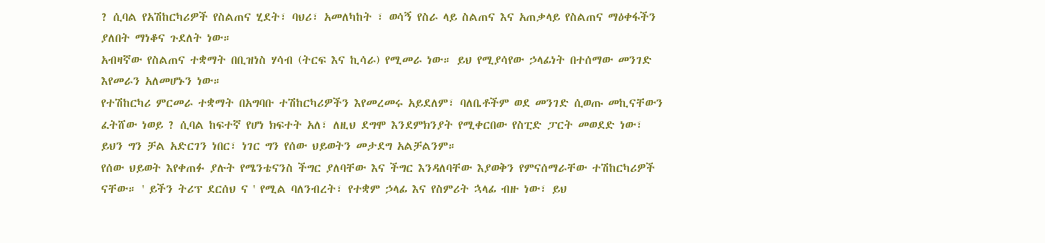? ሲባል የአሽከርካሪዎች የስልጠና ሂደት፣ ባህሪ፣ አመለካከት ፣ ወሳኝ የስራ ላይ ስልጠና እና አጠቃላይ የስልጠና ማዕቀፋችን ያለበት ማነቆና ጉደለት ነው።
አብዛኛው የስልጠና ተቋማት በቢዝነስ ሃሳብ (ትርፍ እና ኪሳራ) የሚመራ ነው። ይህ የሚያሳየው ኃላፊነት በተሰማው መንገድ እየመራን አለመሆኑን ነው።
የተሽከርካሪ ምርመራ ተቋማት በአግባቡ ተሽከርካሪዎችን እየመረመሩ አይደለም፣ ባለቤቶችም ወደ መንገድ ሲወጡ መኪናቸውን ፈትሸው ነወይ ? ሲባል ከፍተኛ የሆነ ክፍተት አለ፣ ለዚህ ደግሞ እንደምክንያት የሚቀርበው የስፒድ ፓርት መወደድ ነው፣ ይህን ግን ቻል አድርገን ነበር፣ ነገር ግን የሰው ህይወትን መታደግ አልቻልንም።
የሰው ህይወት እየቀጠፉ ያሉት የሜንቴናንስ ችግር ያለባቸው እና ችግር እንዳለባቸው እያወቅን የምናሰማራቸው ተሽከርካሪዎች ናቸው። ' ይችን ትሪፕ ደርሰህ ና ' የሚል ባለንብረት፣ የተቋም ኃላፊ እና የስምሪት ኋላፊ ብዙ ነው፣ ይህ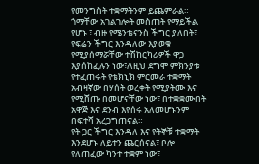የመንግስት ተቋማትንም ይጨምራል።
ጎማቸው አገልገሎት መስጠት የማይችል የሆኑ ፣ ብዙ የሜንቴናንስ ችግር ያለበት፣ የፍሬን ችግር እንዳለው እያወቁ የሚያሰማሯቸው ተሽከርካሪዎች ዋጋ እያሰከፈሉን ነው፣ለዚህ ደግሞ ምክንያቱ የተፈጠሩት የቴክኒክ ምርመራ ተቋማት አብዛኛው በሃሰት ወረቀት የሚያትሙ እና የሚሸጡ በመሆናቸው ነው፣ በተቋቋሙበት አዋጅ እና ደንብ እየሰሩ አለመሆኑንም በፍተሻ አረጋግጠናል።
የት ጋር ችግር እንዳለ እና የትኞቹ ተቋማት እንደሆኑ ለይተን ጨርሰናል፣ ቦሎ የለጠፈው ካንተ ተቋም ነው፣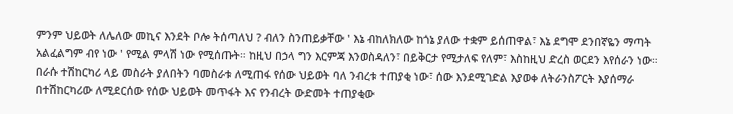ምንም ህይወት ለሌለው መኪና እንደት ቦሎ ትሰጣለህ ? ብለን ስንጠይቃቸው ' እኔ ብከለክለው ከጎኔ ያለው ተቋም ይሰጠዋል፣ እኔ ደግሞ ደንበኛዬን ማጣት አልፈልግም ብየ ነው ' የሚል ምላሽ ነው የሚሰጡት። ከዚህ በኃላ ግን እርምጃ እንወስዳለን፣ በይቅርታ የሚታለፍ የለም፣ እስከዚህ ድረስ ወርደን እየሰራን ነው።
በራሱ ተሽከርካሪ ላይ መስራት ያለበትን ባመስራቱ ለሚጠፋ የሰው ህይወት ባለ ንብረቱ ተጠያቂ ነው፣ ሰው እንደሚገድል እያወቀ ለትራንስፖርት እያሰማራ በተሽከርካሪው ለሚደርሰው የሰው ህይወት መጥፋት እና የንብረት ውድመት ተጠያቂው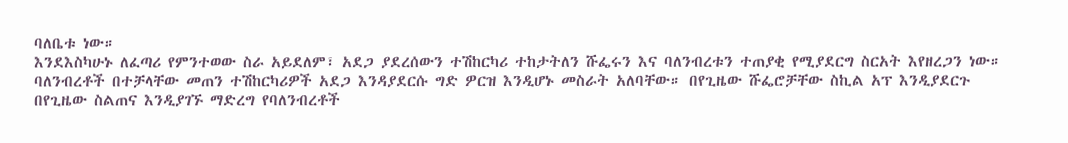ባለቤቱ ነው።
እንደእስካሁኑ ለፈጣሪ የምንተወው ስራ አይደለም፣ አደጋ ያደረሰውን ተሽከርካሪ ተከታትለን ሹፌሩን እና ባለንብረቱን ተጠያቂ የሚያደርግ ስርአት እየዘረጋን ነው።
ባለንብረቶች በተቻላቸው መጠን ተሽከርካሪዎች አደጋ እንዳያደርሱ ግድ ዎርዝ እንዲሆኑ መስራት አለባቸው። በየጊዜው ሹፌሮቻቸው ስኪል አፕ እንዲያደርጉ በየጊዜው ስልጠና እንዲያገኙ ማድረግ የባለንብረቶች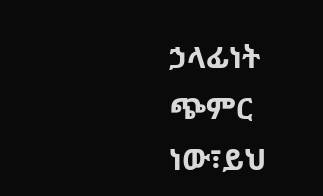ኃላፊነት ጭምር ነው፣ይህ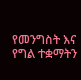የመንግስት እና የግል ተቋማትን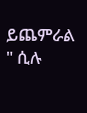ይጨምራል " ሲሉ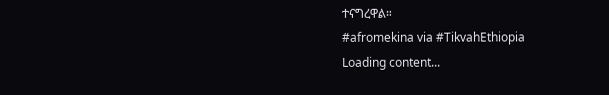ተናግረዋል።
#afromekina via #TikvahEthiopia
Loading content...